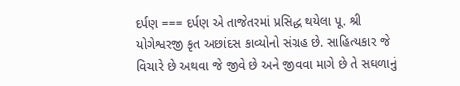દર્પણ === દર્પણ એ તાજેતરમાં પ્રસિદ્ધ થયેલા પૂ. શ્રી યોગેશ્વરજી કૃત અછાંદસ કાવ્યોનો સંગ્રહ છે. સાહિત્યકાર જે વિચારે છે અથવા જે જીવે છે અને જીવવા માગે છે તે સઘળાનું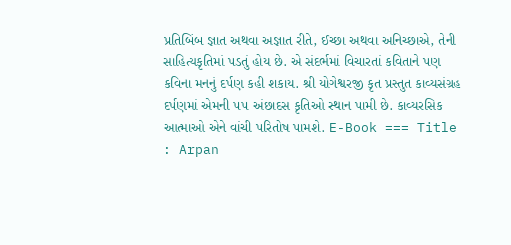પ્રતિબિંબ જ્ઞાત અથવા અજ્ઞાત રીતે, ઈચ્છા અથવા અનિચ્છાએ, તેની સાહિત્યકૃતિમાં પડતું હોય છે. એ સંદર્ભમાં વિચારતાં કવિતાને પણ કવિના મનનું દર્પણ કહી શકાય. શ્રી યોગેશ્વરજી કૃત પ્રસ્તુત કાવ્યસંગ્રહ દર્પણમાં એમની ૫૫ અંછાદસ કૃતિઓ સ્થાન પામી છે. કાવ્યરસિક આત્માઓ એને વાંચી પરિતોષ પામશે. E-Book === Title : Arpan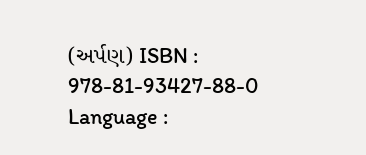(અર્પણ) ISBN : 978-81-93427-88-0 Language :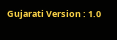Gujarati Version : 1.0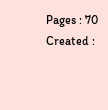Pages : 70 Created :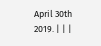April 30th 2019. | | |